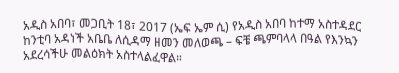አዲስ አበባ፣ መጋቢት 18፣ 2017 (ኤፍ ኤም ሲ) የአዲስ አበባ ከተማ አስተዳደር ከንቲባ አዳነች አቤቤ ለሲዳማ ዘመን መለወጫ – ፍቼ ጫምባላላ በዓል የእንኳን አደረሳችሁ መልዕክት አስተላልፈዋል።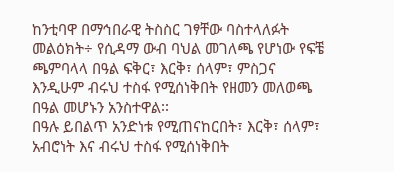ከንቲባዋ በማኅበራዊ ትስስር ገፃቸው ባስተላለፉት መልዕክት÷ የሲዳማ ውብ ባህል መገለጫ የሆነው የፍቼ ጫምባላላ በዓል ፍቅር፣ እርቅ፣ ሰላም፣ ምስጋና እንዲሁም ብሩህ ተስፋ የሚሰነቅበት የዘመን መለወጫ በዓል መሆኑን አንስተዋል፡፡
በዓሉ ይበልጥ አንድነቱ የሚጠናከርበት፣ እርቅ፣ ሰላም፣ አብሮነት እና ብሩህ ተስፋ የሚሰነቅበት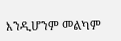እንዲሆንም መልካም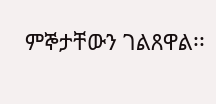ምኞታቸውን ገልጸዋል፡፡